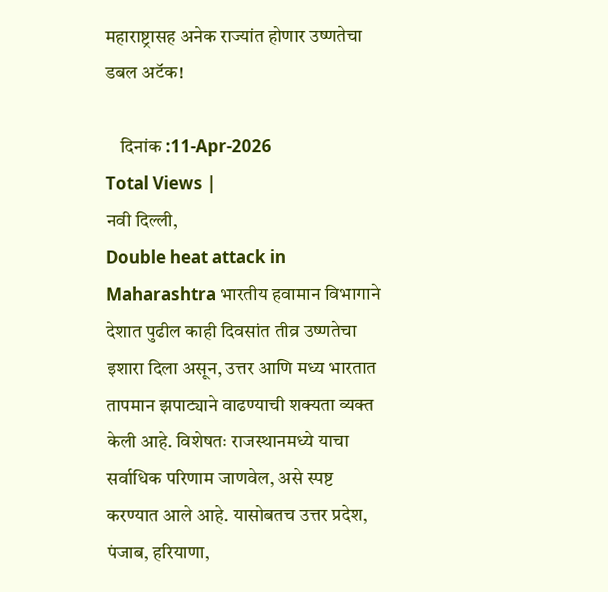महाराष्ट्रासह अनेक राज्यांत होणार उष्णतेचा डबल अटॅक!

    दिनांक :11-Apr-2026
Total Views |
नवी दिल्ली,
Double heat attack in Maharashtra भारतीय हवामान विभागाने देशात पुढील काही दिवसांत तीव्र उष्णतेचा इशारा दिला असून, उत्तर आणि मध्य भारतात तापमान झपाट्याने वाढण्याची शक्यता व्यक्त केली आहे. विशेषतः राजस्थानमध्ये याचा सर्वाधिक परिणाम जाणवेल, असे स्पष्ट करण्यात आले आहे. यासोबतच उत्तर प्रदेश, पंजाब, हरियाणा,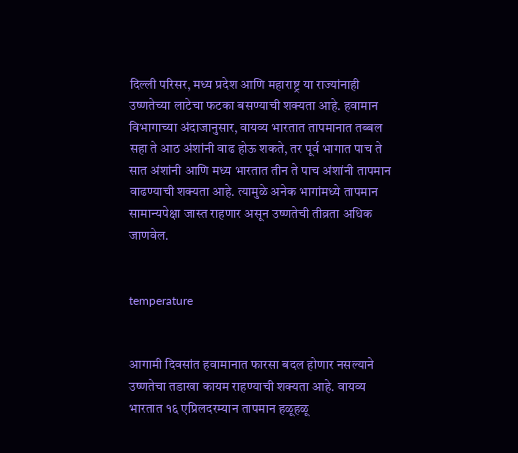दिल्ली परिसर, मध्य प्रदेश आणि महाराष्ट्र या राज्यांनाही उष्णतेच्या लाटेचा फटका बसण्याची शक्यता आहे. हवामान विभागाच्या अंदाजानुसार, वायव्य भारतात तापमानात तब्बल सहा ते आठ अंशांनी वाढ होऊ शकते, तर पूर्व भागात पाच ते सात अंशांनी आणि मध्य भारतात तीन ते पाच अंशांनी तापमान वाढण्याची शक्यता आहे. त्यामुळे अनेक भागांमध्ये तापमान सामान्यपेक्षा जास्त राहणार असून उष्णतेची तीव्रता अधिक जाणवेल.


temperature


आगामी दिवसांत हवामानात फारसा बदल होणार नसल्याने उष्णतेचा तडाखा कायम राहण्याची शक्यता आहे. वायव्य भारतात १६ एप्रिलदरम्यान तापमान हळूहळू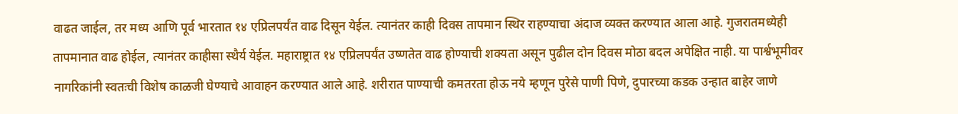वाढत जाईल, तर मध्य आणि पूर्व भारतात १४ एप्रिलपर्यंत वाढ दिसून येईल. त्यानंतर काही दिवस तापमान स्थिर राहण्याचा अंदाज व्यक्त करण्यात आला आहे. गुजरातमध्येही तापमानात वाढ होईल, त्यानंतर काहीसा स्थैर्य येईल. महाराष्ट्रात १४ एप्रिलपर्यंत उष्णतेत वाढ होण्याची शक्यता असून पुढील दोन दिवस मोठा बदल अपेक्षित नाही. या पार्श्वभूमीवर नागरिकांनी स्वतःची विशेष काळजी घेण्याचे आवाहन करण्यात आले आहे. शरीरात पाण्याची कमतरता होऊ नये म्हणून पुरेसे पाणी पिणे, दुपारच्या कडक उन्हात बाहेर जाणे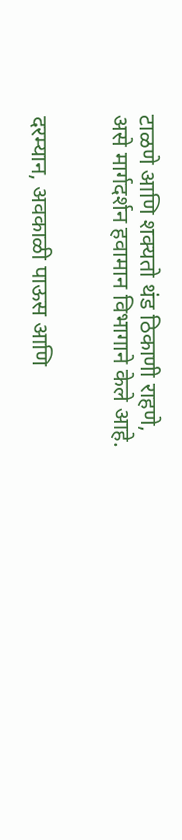टाळणे आणि शक्यतो थंड ठिकाणी राहणे, असे मार्गदर्शन हवामान विभागाने केले आहे.


दरम्यान, अवकाळी पाऊस आणि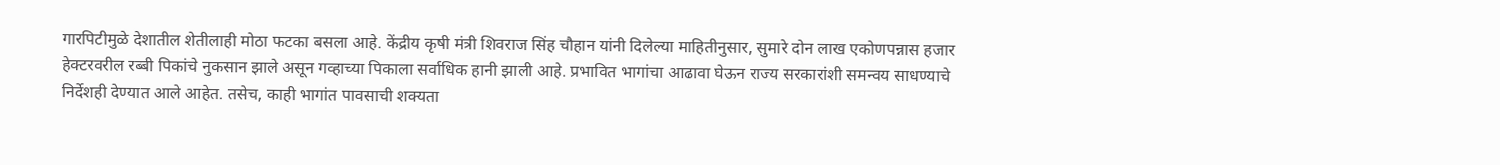गारपिटीमुळे देशातील शेतीलाही मोठा फटका बसला आहे. केंद्रीय कृषी मंत्री शिवराज सिंह चौहान यांनी दिलेल्या माहितीनुसार, सुमारे दोन लाख एकोणपन्नास हजार हेक्टरवरील रब्बी पिकांचे नुकसान झाले असून गव्हाच्या पिकाला सर्वाधिक हानी झाली आहे. प्रभावित भागांचा आढावा घेऊन राज्य सरकारांशी समन्वय साधण्याचे निर्देशही देण्यात आले आहेत. तसेच, काही भागांत पावसाची शक्यता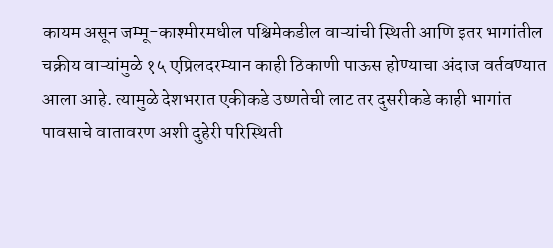कायम असून जम्मू-काश्मीरमधील पश्चिमेकडील वाऱ्यांची स्थिती आणि इतर भागांतील चक्रीय वाऱ्यांमुळे १५ एप्रिलदरम्यान काही ठिकाणी पाऊस होण्याचा अंदाज वर्तवण्यात आला आहे. त्यामुळे देशभरात एकीकडे उष्णतेची लाट तर दुसरीकडे काही भागांत पावसाचे वातावरण अशी दुहेरी परिस्थिती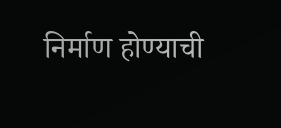निर्माण होण्याची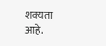शक्यता आहे.